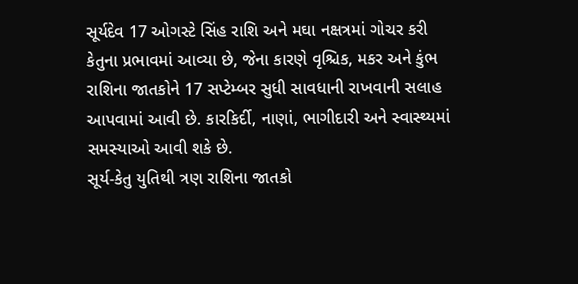સૂર્યદેવ 17 ઓગસ્ટે સિંહ રાશિ અને મઘા નક્ષત્રમાં ગોચર કરી કેતુના પ્રભાવમાં આવ્યા છે, જેના કારણે વૃશ્ચિક, મકર અને કુંભ રાશિના જાતકોને 17 સપ્ટેમ્બર સુધી સાવધાની રાખવાની સલાહ આપવામાં આવી છે. કારકિર્દી, નાણાં, ભાગીદારી અને સ્વાસ્થ્યમાં સમસ્યાઓ આવી શકે છે.
સૂર્ય-કેતુ યુતિથી ત્રણ રાશિના જાતકો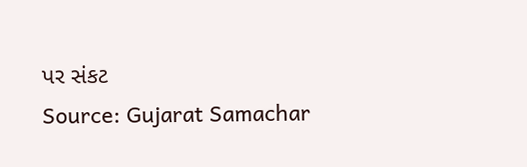પર સંકટ
Source: Gujarat Samachar